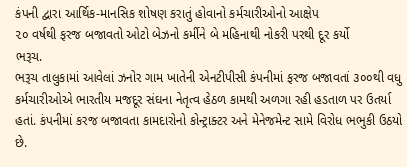કંપની દ્વારા આર્થિક-માનસિક શોષણ કરાતું હોવાનો કર્મચારીઓનો આક્ષેપ
૨૦ વર્ષથી ફરજ બજાવતો ઓટો બેઝનો કર્મીને બે મહિનાથી નોકરી પરથી દૂર કર્યો
ભરૂચ.
ભરૂચ તાલુકામાં આવેલાં ઝનોર ગામ ખાતેની એનટીપીસી કંપનીમાં ફરજ બજાવતાં ૩૦૦થી વધુ કર્મચારીઓએ ભારતીય મજદૂર સંઘના નેતૃત્વ હેઠળ કામથી અળગા રહી હડતાળ પર ઉતર્યા હતાં. કંપનીમાં કરજ બજાવતા કામદારોનો કોન્ટ્રાક્ટર અને મેનેજમેન્ટ સામે વિરોધ ભભુકી ઉઠયો છે.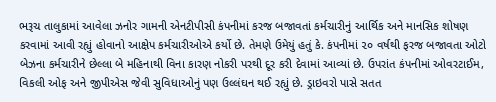ભરૂચ તાલુકામાં આવેલા ઝનોર ગામની એનટીપીસી કંપનીમાં કરજ બજાવતાં કર્મચારીનું આર્થિક અને માનસિક શોષણ કરવામાં આવી રહ્યું હોવાનો આક્ષેપ કર્મચારીઓએ કર્યો છે. તેમણે ઉમેયું હતું કે. કંપનીમાં ૨૦ વર્ષથી ફરજ બજાવતા ઓટો બેઝના કર્મચારીને છેલ્લા બે મહિનાથી વિના કારણ નોકરી પરથી દૂર કરી દેવામાં આવ્યાં છે. ઉપરાંત કંપનીમાં ઓવરટાઈમ, વિકલી ઓફ અને જીપીએસ જેવી સુવિધાઓનું પણ ઉલ્લંઘન થઈ રહ્યું છે. ડ્રાઇવરો પાસે સતત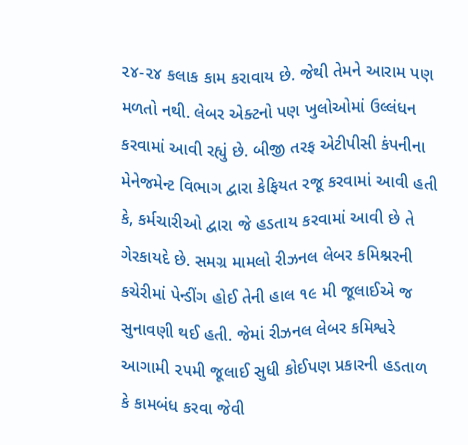૨૪-૨૪ કલાક કામ કરાવાય છે. જેથી તેમને આરામ પણ મળતો નથી. લેબર એક્ટનો પણ ખુલોઓમાં ઉલ્લંધન કરવામાં આવી રહ્યું છે. બીજી તરફ એટીપીસી કંપનીના મેનેજમેન્ટ વિભાગ દ્વારા કેફિયત રજૂ કરવામાં આવી હતી કે, કર્મચારીઓ દ્વારા જે હડતાય કરવામાં આવી છે તે ગેરકાયદે છે. સમગ્ર મામલો રીઝનલ લેબર કમિશ્નરની કચેરીમાં પેન્ડીંગ હોઈ તેની હાલ ૧૯ મી જૂલાઈએ જ સુનાવણી થઈ હતી. જેમાં રીઝનલ લેબર કમિશ્વરે આગામી ૨૫મી જૂલાઈ સુધી કોઈપણ પ્રકારની હડતાળ કે કામબંધ કરવા જેવી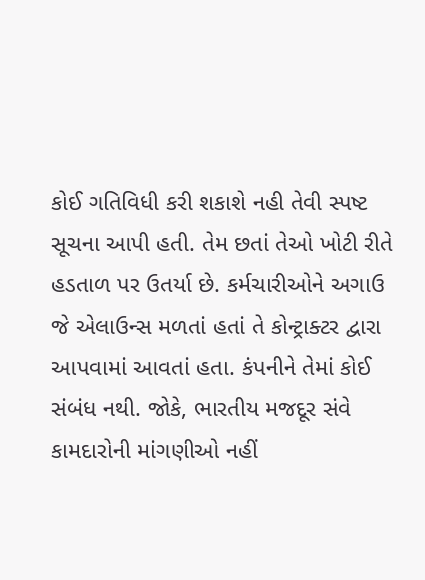કોઈ ગતિવિધી કરી શકાશે નહી તેવી સ્પષ્ટ સૂચના આપી હતી. તેમ છતાં તેઓ ખોટી રીતે હડતાળ પર ઉતર્યા છે. કર્મચારીઓને અગાઉ જે એલાઉન્સ મળતાં હતાં તે કોન્ટ્રાક્ટર દ્વારા આપવામાં આવતાં હતા. કંપનીને તેમાં કોઈ સંબંધ નથી. જોકે, ભારતીય મજદૂર સંવે કામદારોની માંગણીઓ નહીં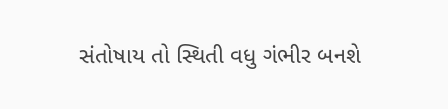સંતોષાય તો સ્થિતી વધુ ગંભીર બનશે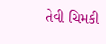તેવી ચિમકી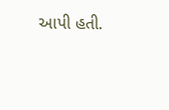આપી હતી.